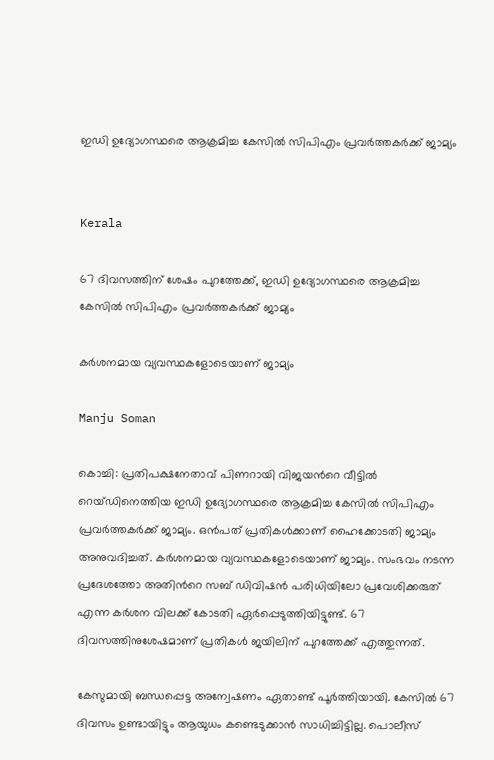ഇഡി ഉദ്യോഗസ്ഥരെ ആക്രമിച്ച കേസിൽ സിപിഎം പ്രവർത്തകർക്ക് ജാമ്യം


Kerala

67 ദിവസത്തിന് ശേഷം പുറത്തേക്ക്, ഇഡി ഉദ്യോഗസ്ഥരെ ആക്രമിച്ച കേസിൽ സിപിഎം പ്രവർത്തകർക്ക് ജാമ്യം

കർശനമായ വ്യവസ്ഥകളോടെയാണ് ജാമ്യം

Manju Soman

കൊച്ചി: പ്രതിപക്ഷനേതാവ് പിണറായി വിജയന്‍റെ വീട്ടിൽ റെയ്ഡിനെത്തിയ ഇഡി ഉദ്യോഗസ്ഥരെ ആക്രമിച്ച കേസിൽ സിപിഎം പ്രവർത്തകർക്ക് ജാമ്യം. ഒൻപത് പ്രതികൾക്കാണ് ഹൈക്കോടതി ജാമ്യം അനുവദിച്ചത്. കർശനമായ വ്യവസ്ഥകളോടെയാണ് ജാമ്യം. സംഭവം നടന്ന പ്രദേശത്തോ അതിന്‍റെ സബ് ഡിവിഷൻ പരിധിയിലോ പ്രവേശിക്കരുത് എന്ന കർശന വിലക്ക് കോടതി ഏർപ്പെടുത്തിയിട്ടുണ്ട്. 67 ദിവസത്തിനുശേഷമാണ് പ്രതികൾ ജയിലിന് പുറത്തേക്ക് എത്തുന്നത്.

കേസുമായി ബന്ധപ്പെട്ട അന്വേഷണം ഏതാണ്ട് പൂർത്തിയായി. കേസിൽ 67 ദിവസം ഉണ്ടായിട്ടും ആയുധം കണ്ടെടുക്കാൻ സാധിച്ചിട്ടില്ല. പൊലീസ്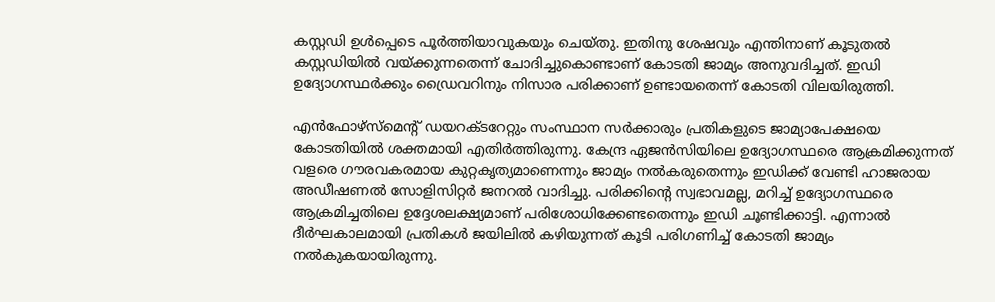കസ്റ്റഡി ഉൾപ്പെടെ പൂർത്തിയാവുകയും ചെയ്തു. ഇതിനു ശേഷവും എന്തിനാണ് കൂടുതൽ കസ്റ്റഡിയിൽ വയ്ക്കുന്നതെന്ന് ചോദിച്ചുകൊണ്ടാണ് കോടതി ജാമ്യം അനുവദിച്ചത്. ഇഡി ഉദ്യോഗസ്ഥർക്കും ഡ്രൈവറിനും നിസാര പരിക്കാണ് ഉണ്ടായതെന്ന് കോടതി വിലയിരുത്തി.

എൻഫോഴ്‌സ്‌മെന്റ് ഡയറക്ടറേറ്റും സംസ്ഥാന സർക്കാരും പ്രതികളുടെ ജാമ്യാപേക്ഷയെ കോടതിയിൽ ശക്തമായി എതിർത്തിരുന്നു. കേന്ദ്ര ഏജൻസിയിലെ ഉദ്യോഗസ്ഥരെ ആക്രമിക്കുന്നത് വളരെ ഗൗരവകരമായ കുറ്റകൃത്യമാണെന്നും ജാമ്യം നൽകരുതെന്നും ഇഡിക്ക് വേണ്ടി ഹാജരായ അഡീഷണൽ സോളിസിറ്റർ ജനറൽ വാദിച്ചു. പരിക്കിന്‍റെ സ്വഭാവമല്ല, മറിച്ച് ഉദ്യോഗസ്ഥരെ ആക്രമിച്ചതിലെ ഉദ്ദേശലക്ഷ്യമാണ് പരിശോധിക്കേണ്ടതെന്നും ഇഡി ചൂണ്ടിക്കാട്ടി. എന്നാൽ ദീർഘകാലമായി പ്രതികൾ ജയിലിൽ കഴിയുന്നത് കൂടി പരിഗണിച്ച് കോടതി ജാമ്യം നൽകുകയായിരുന്നു.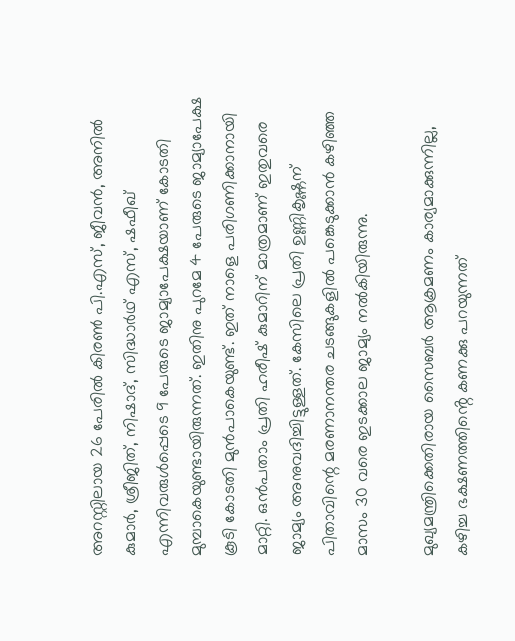അറസ്റ്റിലായ 26 പേരിൽ കിരൺ പി.എസ്, ജീവൻ, അനിൽ കുമാർ, ശ്രീജിത്, നിഷാദ്, സിദ്ധാർഥ് എസ്, ഷഫീഖ് എന്നിവരുൾപ്പെടെ 9 പേരുടെ ജാമ്യാപേക്ഷയാണ് കോടതി മുമ്പാകെയുണ്ടായിരുന്നത്. ഇതിനു പുറമേ 4 പേരുടെ ജാമ്യാപേക്ഷ കൂടി കോടതി മുൻപാകെയുണ്ട്. ഇത് നാളെ പരിഗണിക്കാനായി മാറ്റി. ഒൻപതാം പ്രതി ഹരീഷ് കുമാറിന് മാത്രമാണ് ഇതുവരെ ജാമ്യം അനുവദിച്ചിട്ടുള്ളത്. കേസിലെ പ്രതി ഉണ്ണികൃഷ്ണന് പിതാവിന്റെ മരണാനന്തര ചടങ്ങുകളിൽ പങ്കെടുക്കാൻ കഴിഞ്ഞ മാസം 30 വരെ ഇടക്കാല ജാമ്യം നൽകിയിരുന്നു.

മുഖ്യമന്ത്രിക്കെതിരായ സൈബർ ആക്രമണം കാര്യമാക്കുന്നില്ല, കഴിച്ച ഭക്ഷണത്തിൻ്റെ കണക്കു പറയുന്നത്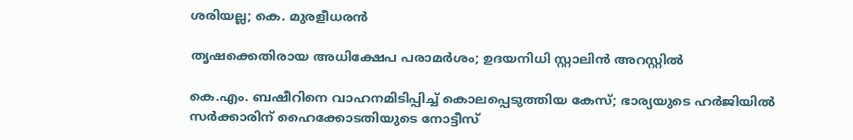ശരിയല്ല; കെ. മുരളീധരൻ

തൃഷക്കെതിരായ അധിക്ഷേപ പരാമർശം; ഉദയനിധി സ്റ്റാലിൻ അറസ്റ്റിൽ

കെ.എം. ബഷീറിനെ വാഹനമിടിപ്പിച്ച് കൊലപ്പെടുത്തിയ കേസ്; ഭാര‍്യയുടെ ഹർജിയിൽ സർക്കാരിന് ഹൈക്കോടതിയുടെ നോട്ടീസ്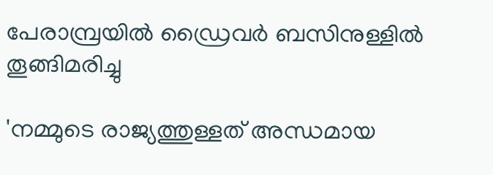പേരാമ്പ്രയിൽ ഡ്രൈവർ ബസിനുള്ളിൽ തൂങ്ങിമരിച്ചു

'നമ്മുടെ രാജ‍്യത്തുള്ളത് അന്ധമായ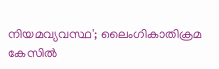നിയമവ‍്യവസ്ഥ'; ലൈംഗികാതിക്രമ കേസിൽ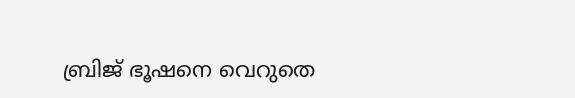ബ്രിജ് ഭൂഷനെ വെറുതെ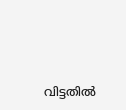വിട്ടതിൽ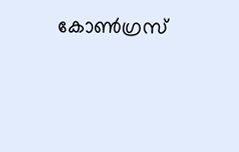കോൺഗ്രസ്